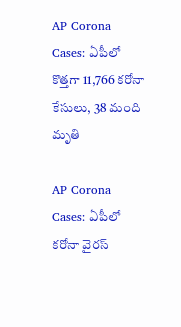AP Corona Cases: ఏపీలో కొత్తగా 11,766 కరోనా కేసులు, 38 మంది మృతి

AP Corona Cases: ఏపీలో కరోనా వైరస్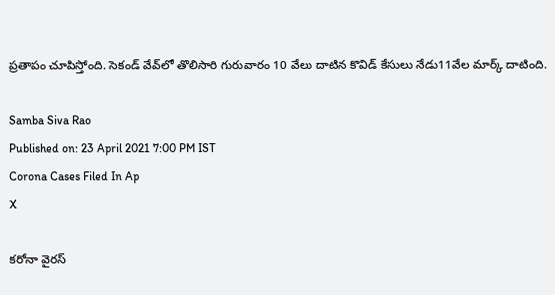ప్రతాపం చూపిస్తోంది. సెకండ్‌ వేవ్‌లో తొలిసారి గురువారం 10 వేలు దాటిన కొవిడ్ కేసులు నేడు11వేల మార్క్‌ దాటింది.

Samba Siva Rao
Published on: 23 April 2021 7:00 PM IST
Corona Cases Filed In Ap
X

కరోనా వైరస్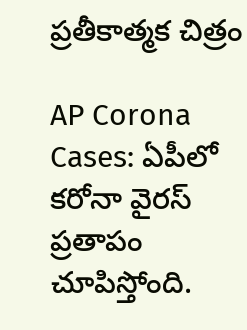ప్రతీకాత్మక చిత్రం

AP Corona Cases: ఏపీలో కరోనా వైరస్ ప్రతాపం చూపిస్తోంది.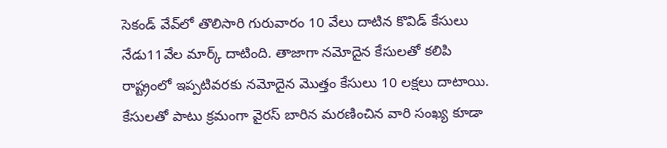సెకండ్‌ వేవ్‌లో తొలిసారి గురువారం 10 వేలు దాటిన కొవిడ్ కేసులు నేడు11వేల మార్క్‌ దాటింది. తాజాగా నమోదైన కేసులతో కలిపి రాష్ట్రంలో ఇప్పటివరకు నమోదైన మొత్తం కేసులు 10 లక్షలు దాటాయి. కేసులతో పాటు క్రమంగా వైరస్‌ బారిన మరణించిన వారి సంఖ్య కూడా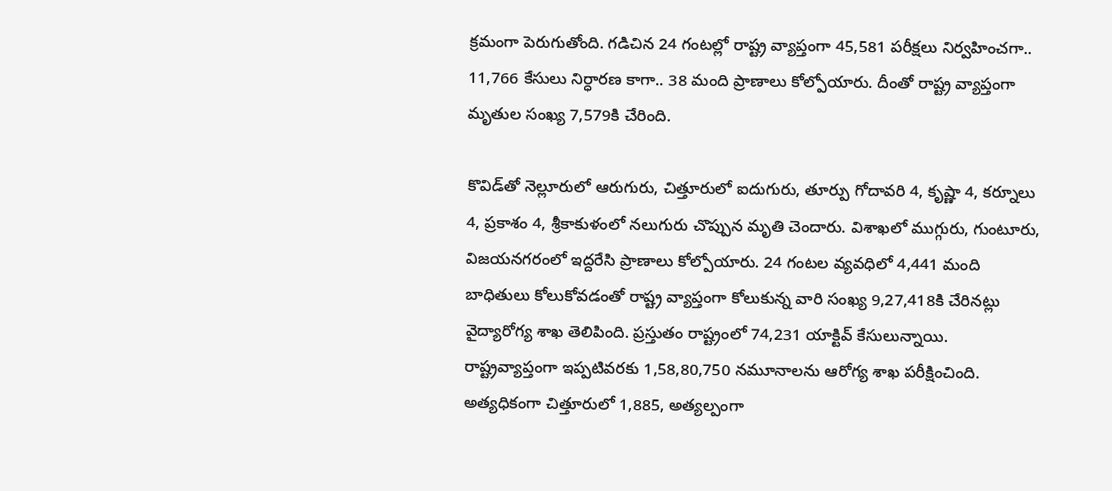క్రమంగా పెరుగుతోంది. గడిచిన 24 గంటల్లో రాష్ట్ర వ్యాప్తంగా 45,581 పరీక్షలు నిర్వహించగా.. 11,766 కేసులు నిర్ధారణ కాగా.. 38 మంది ప్రాణాలు కోల్పోయారు. దీంతో రాష్ట్ర వ్యాప్తంగా మృతుల సంఖ్య 7,579కి చేరింది.

కొవిడ్‌తో నెల్లూరులో ఆరుగురు, చిత్తూరులో ఐదుగురు, తూర్పు గోదావరి 4, కృష్ణా 4, కర్నూలు 4, ప్రకాశం 4, శ్రీకాకుళంలో నలుగురు చొప్పున మృతి చెందారు. విశాఖలో ముగ్గురు, గుంటూరు, విజయనగరంలో ఇద్దరేసి ప్రాణాలు కోల్పోయారు. 24 గంటల వ్యవధిలో 4,441 మంది బాధితులు కోలుకోవడంతో రాష్ట్ర వ్యాప్తంగా కోలుకున్న వారి సంఖ్య 9,27,418కి చేరినట్లు వైద్యారోగ్య శాఖ తెలిపింది. ప్రస్తుతం రాష్ట్రంలో 74,231 యాక్టివ్‌ కేసులున్నాయి. రాష్ట్రవ్యాప్తంగా ఇప్పటివరకు 1,58,80,750 నమూనాలను ఆరోగ్య శాఖ పరీక్షించింది. అత్యధికంగా చిత్తూరులో 1,885, అత్యల్పంగా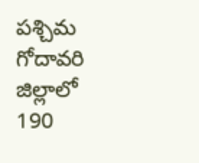పశ్చిమ గోదావరి జిల్లాలో 190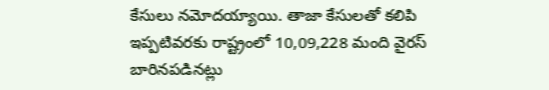కేసులు నమోదయ్యాయి. తాజా కేసులతో కలిపి ఇప్పటివరకు రాష్ట్రంలో 10,09,228 మంది వైరస్‌ బారినపడినట్లు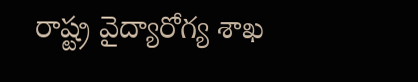రాష్ట్ర వైద్యారోగ్య శాఖ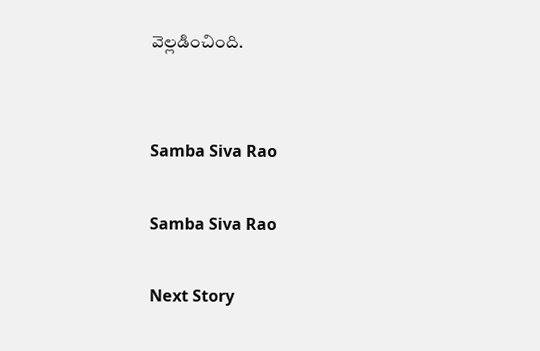వెల్లడించింది.


Samba Siva Rao

Samba Siva Rao

Next Story